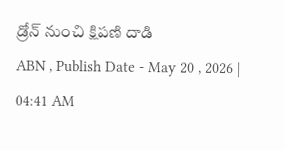డ్రోన్ నుంచి క్షిపణి దాడి
ABN , Publish Date - May 20 , 2026 | 04:41 AM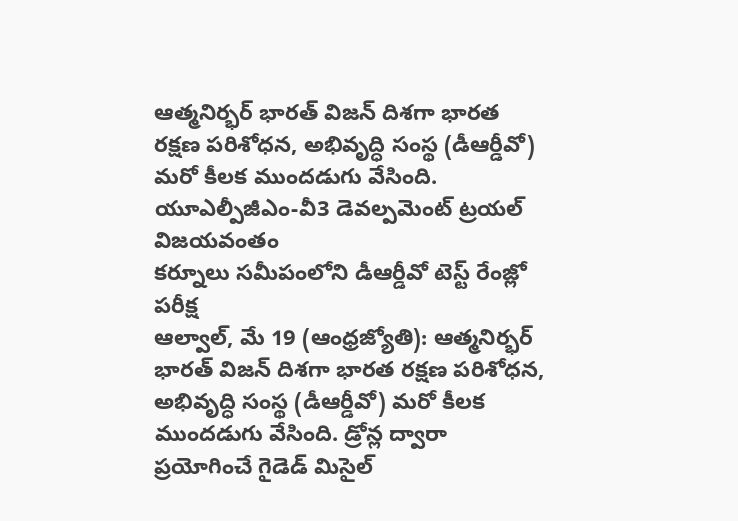ఆత్మనిర్భర్ భారత్ విజన్ దిశగా భారత రక్షణ పరిశోధన, అభివృద్ధి సంస్థ (డీఆర్డీవో) మరో కీలక ముందడుగు వేసింది.
యూఎల్పీజీఎం-వీ3 డెవల్పమెంట్ ట్రయల్ విజయవంతం
కర్నూలు సమీపంలోని డీఆర్డీవో టెస్ట్ రేంజ్లో పరీక్ష
ఆల్వాల్, మే 19 (ఆంధ్రజ్యోతి): ఆత్మనిర్భర్ భారత్ విజన్ దిశగా భారత రక్షణ పరిశోధన, అభివృద్ధి సంస్థ (డీఆర్డీవో) మరో కీలక ముందడుగు వేసింది. డ్రోన్ల ద్వారా ప్రయోగించే గైడెడ్ మిసైల్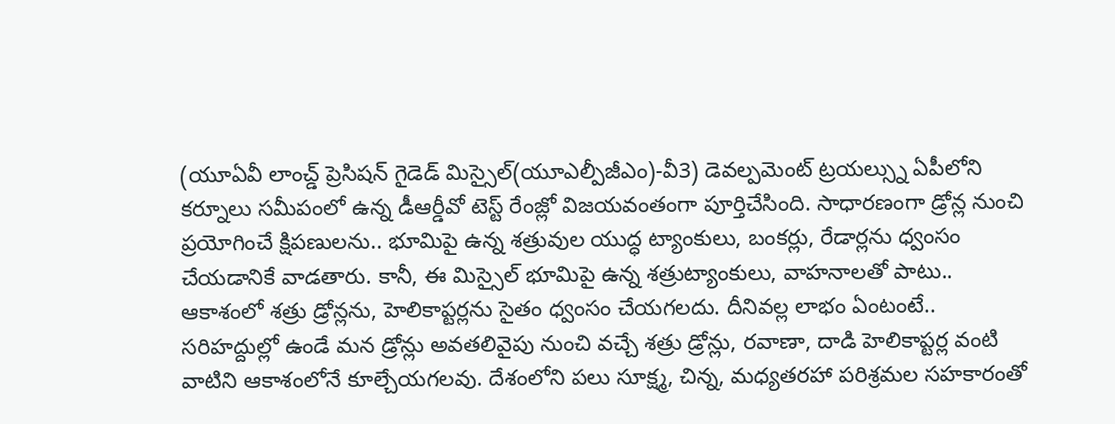(యూఏవీ లాంచ్డ్ ప్రెసిషన్ గైడెడ్ మిస్సైల్(యూఎల్పీజీఎం)-వీ3) డెవల్పమెంట్ ట్రయల్స్ను ఏపీలోని కర్నూలు సమీపంలో ఉన్న డీఆర్డీవో టెస్ట్ రేంజ్లో విజయవంతంగా పూర్తిచేసింది. సాధారణంగా డ్రోన్ల నుంచి ప్రయోగించే క్షిపణులను.. భూమిపై ఉన్న శత్రువుల యుద్ధ ట్యాంకులు, బంకర్లు, రేడార్లను ధ్వంసం చేయడానికే వాడతారు. కానీ, ఈ మిస్సైల్ భూమిపై ఉన్న శత్రుట్యాంకులు, వాహనాలతో పాటు.. ఆకాశంలో శత్రు డ్రోన్లను, హెలికాప్టర్లను సైతం ధ్వంసం చేయగలదు. దీనివల్ల లాభం ఏంటంటే.. సరిహద్దుల్లో ఉండే మన డ్రోన్లు అవతలివైపు నుంచి వచ్చే శత్రు డ్రోన్లు, రవాణా, దాడి హెలికాప్టర్ల వంటి వాటిని ఆకాశంలోనే కూల్చేయగలవు. దేశంలోని పలు సూక్ష్మ, చిన్న, మధ్యతరహా పరిశ్రమల సహకారంతో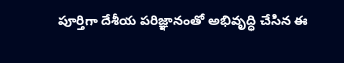పూర్తిగా దేశీయ పరిజ్ఞానంతో అభివృద్ధి చేసిన ఈ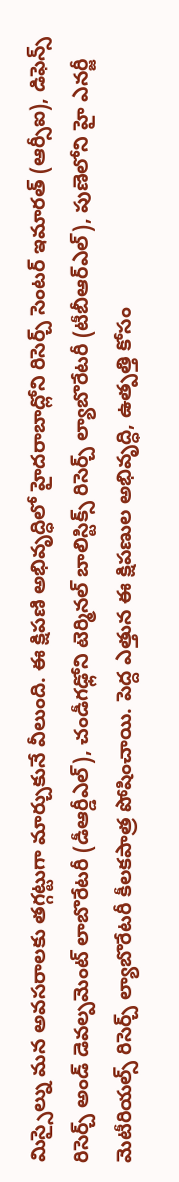మిస్సైల్ను మన అవసరాలకు తగ్గట్టుగా మార్చుకునే వీలుంది. ఈ క్షిపణి అభివృద్ధిలో హైదరాబాద్లోని రిసెర్చ్ సెంటర్ ఇమారత్ (ఆర్సీఐ), డిఫెన్స్ రిసెర్చ్ అండ్ డెవల్పమెంట్ లాబొరేటరీ (డీఆర్డీఎల్), చండీగఢ్లోని టెర్మినల్ బాలిస్టిక్స్ రిసెర్చ్ ల్యాబొరేటరీ (టీబీఆర్ఎల్), పుణెలోని హై ఎనర్జీ మెటీరియల్స్ రిసెర్చ్ ల్యాబొరేటరీ కీలకపాత్ర పోషించాయి. పెద్ద ఎత్తున ఈ క్షిపణుల అభివృద్ధి, ఉత్పత్తి కోసం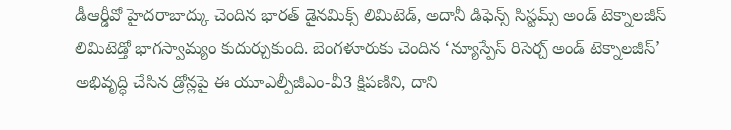డీఆర్డీవో హైదరాబాద్కు చెందిన భారత్ డైనమిక్స్ లిమిటెడ్, అదానీ డిఫెన్స్ సిస్టమ్స్ అండ్ టెక్నాలజీస్ లిమిటెడ్తో భాగస్వామ్యం కుదుర్చుకుంది. బెంగళూరుకు చెందిన ‘న్యూస్పేస్ రిసెర్చ్ అండ్ టెక్నాలజీస్’ అభివృద్ధి చేసిన డ్రోన్లపై ఈ యూఎల్పీజీఎం-వీ3 క్షిపణిని, దాని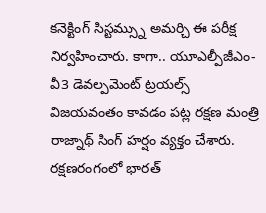కనెక్టింగ్ సిస్టమ్స్ను అమర్చి ఈ పరీక్ష నిర్వహించారు. కాగా.. యూఎల్పీజీఎం-వీ3 డెవల్పమెంట్ ట్రయల్స్ విజయవంతం కావడం పట్ల రక్షణ మంత్రి రాజ్నాథ్ సింగ్ హర్షం వ్యక్తం చేశారు. రక్షణరంగంలో భారత్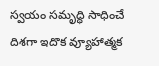స్వయం సమృద్ధి సాధించే దిశగా ఇదొక వ్యూహాత్మక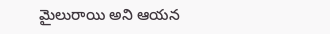మైలురాయి అని ఆయన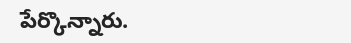పేర్కొన్నారు.